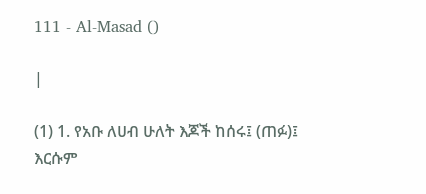111 - Al-Masad ()

|

(1) 1. የአቡ ለሀብ ሁለት እጆች ከሰሩ፤ (ጠፉ)፤ እርሱም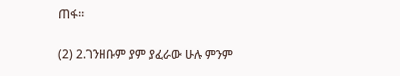ጠፋ።

(2) 2.ገንዘቡም ያም ያፈራው ሁሉ ምንም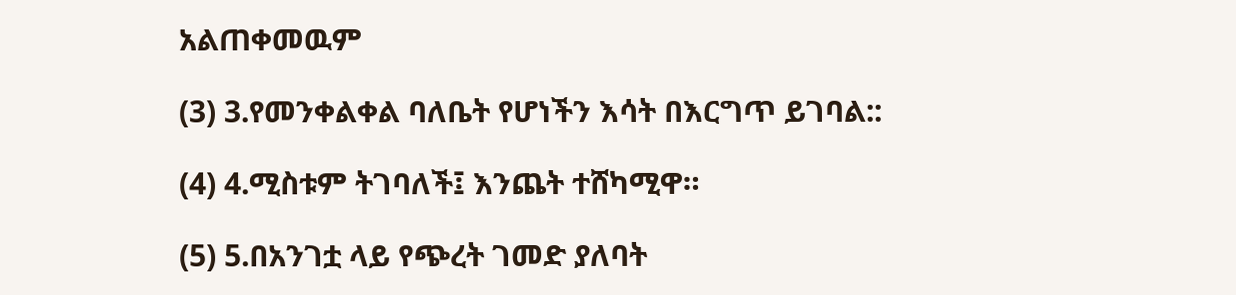አልጠቀመዉም

(3) 3.የመንቀልቀል ባለቤት የሆነችን እሳት በእርግጥ ይገባል::

(4) 4.ሚስቱም ትገባለች፤ እንጨት ተሸካሚዋ።

(5) 5.በአንገቷ ላይ የጭረት ገመድ ያለባት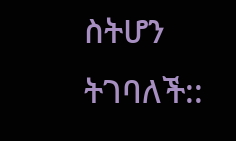ስትሆን ትገባለች::